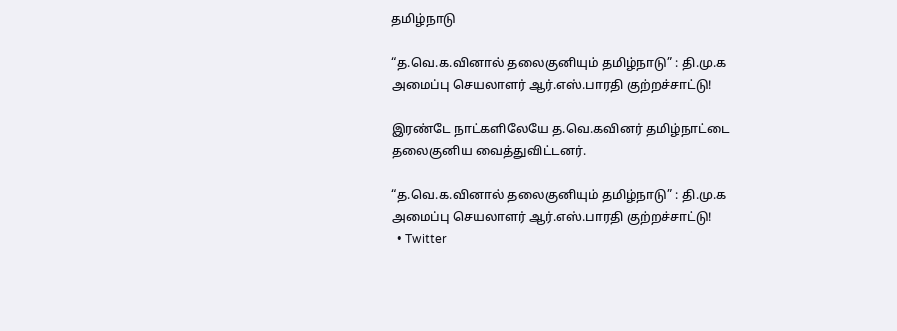தமிழ்நாடு

“த.வெ.க.வினால் தலைகுனியும் தமிழ்நாடு” : தி.மு.க அமைப்பு செயலாளர் ஆர்.எஸ்.பாரதி குற்றச்சாட்டு!

இரண்டே நாட்களிலேயே த.வெ.கவினர் தமிழ்நாட்டை தலைகுனிய வைத்துவிட்டனர்.

“த.வெ.க.வினால் தலைகுனியும் தமிழ்நாடு” : தி.மு.க அமைப்பு செயலாளர் ஆர்.எஸ்.பாரதி குற்றச்சாட்டு!
  • Twitter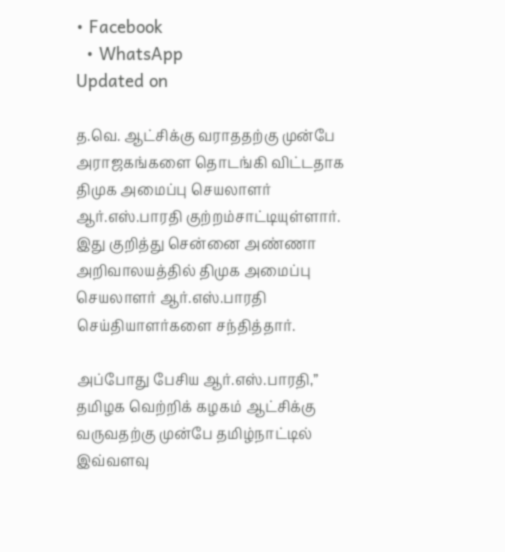• Facebook
  • WhatsApp
Updated on

த.வெ. ஆட்சிக்கு வராததற்கு முன்பே அராஜகங்களை தொடங்கி விட்டதாக திமுக அமைப்பு செயலாளர் ஆர்.எஸ்.பாரதி குற்றம்சாட்டியுள்ளார். இது குறித்து சென்னை அண்ணா அறிவாலயத்தில் திமுக அமைப்பு செயலாளர் ஆர்.எஸ்.பாரதி செய்தியாளர்களை சந்தித்தார்.

அப்போது பேசிய ஆர்.எஸ்.பாரதி,” தமிழக வெற்றிக் கழகம் ஆட்சிக்கு வருவதற்கு முன்பே தமிழ்நாட்டில் இவ்வளவு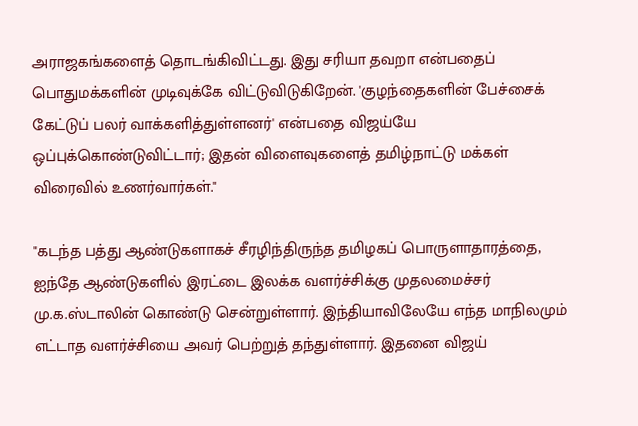அராஜகங்களைத் தொடங்கிவிட்டது. இது சரியா தவறா என்பதைப் பொதுமக்களின் முடிவுக்கே விட்டுவிடுகிறேன். 'குழந்தைகளின் பேச்சைக் கேட்டுப் பலர் வாக்களித்துள்ளனர்' என்பதை விஜய்யே ஒப்புக்கொண்டுவிட்டார்; இதன் விளைவுகளைத் தமிழ்நாட்டு மக்கள் விரைவில் உணர்வார்கள்."

"கடந்த பத்து ஆண்டுகளாகச் சீரழிந்திருந்த தமிழகப் பொருளாதாரத்தை, ஐந்தே ஆண்டுகளில் இரட்டை இலக்க வளர்ச்சிக்கு முதலமைச்சர் மு.க.ஸ்டாலின் கொண்டு சென்றுள்ளார். இந்தியாவிலேயே எந்த மாநிலமும் எட்டாத வளர்ச்சியை அவர் பெற்றுத் தந்துள்ளார். இதனை விஜய்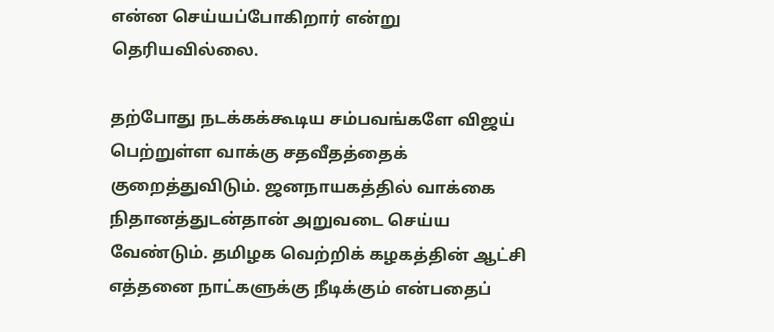என்ன செய்யப்போகிறார் என்று தெரியவில்லை.

தற்போது நடக்கக்கூடிய சம்பவங்களே விஜய் பெற்றுள்ள வாக்கு சதவீதத்தைக் குறைத்துவிடும். ஜனநாயகத்தில் வாக்கை நிதானத்துடன்தான் அறுவடை செய்ய வேண்டும். தமிழக வெற்றிக் கழகத்தின் ஆட்சி எத்தனை நாட்களுக்கு நீடிக்கும் என்பதைப்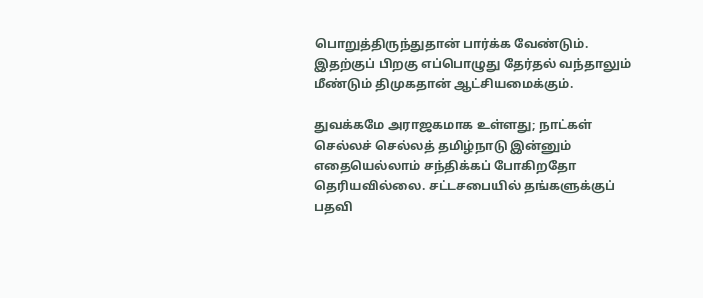பொறுத்திருந்துதான் பார்க்க வேண்டும். இதற்குப் பிறகு எப்பொழுது தேர்தல் வந்தாலும் மீண்டும் திமுகதான் ஆட்சியமைக்கும்.

துவக்கமே அராஜகமாக உள்ளது; நாட்கள் செல்லச் செல்லத் தமிழ்நாடு இன்னும் எதையெல்லாம் சந்திக்கப் போகிறதோ தெரியவில்லை. சட்டசபையில் தங்களுக்குப் பதவி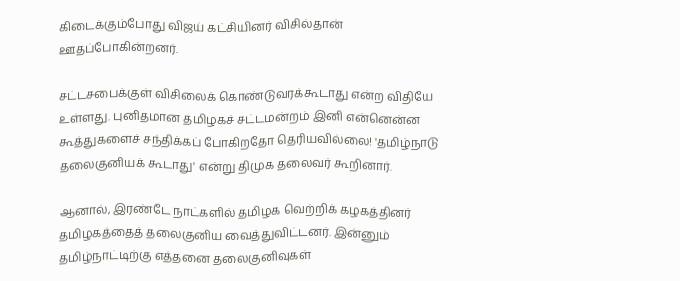கிடைக்கும்போது விஜய் கட்சியினர் விசில்தான் ஊதப்போகின்றனர்.

சட்டசபைக்குள் விசிலைக் கொண்டுவரக்கூடாது என்ற விதியே உள்ளது. புனிதமான தமிழகச் சட்டமன்றம் இனி என்னென்ன கூத்துகளைச் சந்திக்கப் போகிறதோ தெரியவில்லை! 'தமிழ்நாடு தலைகுனியக் கூடாது' என்று திமுக தலைவர் கூறினார்.

ஆனால், இரண்டே நாட்களில் தமிழக வெற்றிக் கழகத்தினர் தமிழகத்தைத் தலைகுனிய வைத்துவிட்டனர். இன்னும் தமிழ்நாட்டிற்கு எத்தனை தலைகுனிவுகள்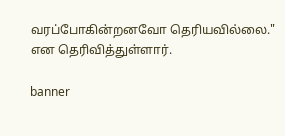வரப்போகின்றனவோ தெரியவில்லை." என தெரிவித்துள்ளார்.

banner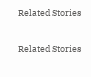Related Stories

Related Stories